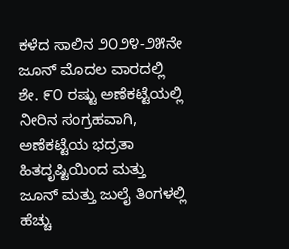ಕಳೆದ ಸಾಲಿನ ೨೦೨೪-೨೫ನೇ ಜೂನ್ ಮೊದಲ ವಾರದಲ್ಲಿ ಶೇ. ೯೦ ರಷ್ಟು ಅಣೆಕಟ್ಟೆಯಲ್ಲಿ ನೀರಿನ ಸಂಗ್ರಹವಾಗಿ, ಅಣೆಕಟ್ಟೆಯ ಭದ್ರತಾ ಹಿತದೃಷ್ಟಿಯಿಂದ ಮತ್ತು ಜೂನ್ ಮತ್ತು ಜುಲೈ ತಿಂಗಳಲ್ಲಿ ಹೆಚ್ಚು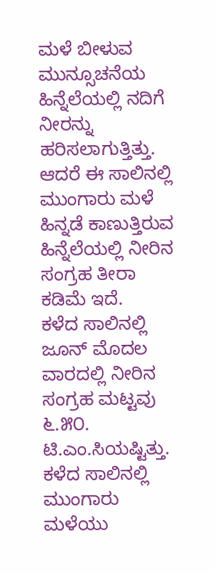ಮಳೆ ಬೀಳುವ ಮುನ್ಸೂಚನೆಯ ಹಿನ್ನೆಲೆಯಲ್ಲಿ ನದಿಗೆ ನೀರನ್ನು ಹರಿಸಲಾಗುತ್ತಿತ್ತು. ಆದರೆ ಈ ಸಾಲಿನಲ್ಲಿ ಮುಂಗಾರು ಮಳೆ ಹಿನ್ನಡೆ ಕಾಣುತ್ತಿರುವ ಹಿನ್ನೆಲೆಯಲ್ಲಿ ನೀರಿನ ಸಂಗ್ರಹ ತೀರಾ ಕಡಿಮೆ ಇದೆ.
ಕಳೆದ ಸಾಲಿನಲ್ಲಿ ಜೂನ್ ಮೊದಲ ವಾರದಲ್ಲಿ ನೀರಿನ ಸಂಗ್ರಹ ಮಟ್ಟವು ೬.೫೦. ಟಿ.ಎಂ.ಸಿಯಷ್ಟಿತ್ತು. ಕಳೆದ ಸಾಲಿನಲ್ಲಿ ಮುಂಗಾರು ಮಳೆಯು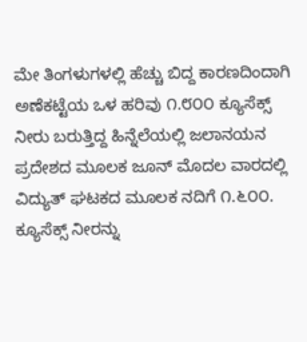ಮೇ ತಿಂಗಳುಗಳಲ್ಲಿ ಹೆಚ್ಚು ಬಿದ್ದ ಕಾರಣದಿಂದಾಗಿ ಅಣೆಕಟ್ಟೆಯ ಒಳ ಹರಿವು ೧.೮೦೦ ಕ್ಯೂಸೆಕ್ಸ್ ನೀರು ಬರುತ್ತಿದ್ದ ಹಿನ್ನೆಲೆಯಲ್ಲಿ ಜಲಾನಯನ ಪ್ರದೇಶದ ಮೂಲಕ ಜೂನ್ ಮೊದಲ ವಾರದಲ್ಲಿ ವಿದ್ಯುತ್ ಘಟಕದ ಮೂಲಕ ನದಿಗೆ ೧.೬೦೦. ಕ್ಯೂಸೆಕ್ಸ್ ನೀರನ್ನು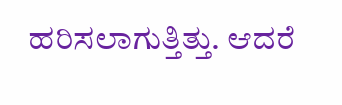ಹರಿಸಲಾಗುತ್ತಿತ್ತು. ಆದರೆ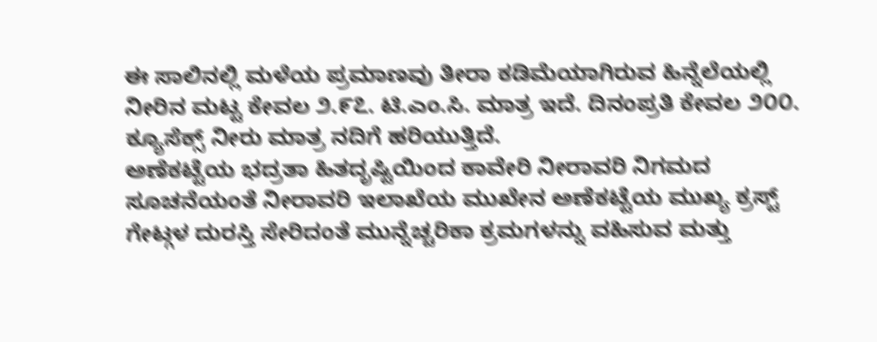ಈ ಸಾಲಿನಲ್ಲಿ ಮಳೆಯ ಪ್ರಮಾಣವು ತೀರಾ ಕಡಿಮೆಯಾಗಿರುವ ಹಿನ್ನೆಲೆಯಲ್ಲಿ ನೀರಿನ ಮಟ್ಟ ಕೇವಲ ೨.೯೭. ಟಿ.ಎಂ.ಸಿ. ಮಾತ್ರ ಇದೆ. ದಿನಂಪ್ರತಿ ಕೇವಲ ೨೦೦. ಕ್ಯೂಸೆಕ್ಸ್ ನೀರು ಮಾತ್ರ ನದಿಗೆ ಹರಿಯುತ್ತಿದೆ.
ಅಣೆಕಟ್ಟೆಯ ಭದ್ರತಾ ಹಿತದೃಷ್ಟಿಯಿಂದ ಕಾವೇರಿ ನೀರಾವರಿ ನಿಗಮದ ಸೂಚನೆಯಂತೆ ನೀರಾವರಿ ಇಲಾಖೆಯ ಮುಖೇನ ಅಣೆಕಟ್ಟೆಯ ಮುಖ್ಯ ಕ್ರಸ್ಟ್ ಗೇಟ್ಗಳ ದುರಸ್ತಿ ಸೇರಿದಂತೆ ಮುನ್ನೆಚ್ಚರಿಕಾ ಕ್ರಮಗಳನ್ನು ವಹಿಸುವ ಮತ್ತು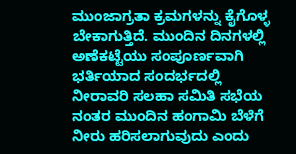ಮುಂಜಾಗ್ರತಾ ಕ್ರಮಗಳನ್ನು ಕೈಗೊಳ್ಳ ಬೇಕಾಗುತ್ತಿದೆ. ಮುಂದಿನ ದಿನಗಳಲ್ಲಿ ಅಣೆಕಟ್ಟೆಯು ಸಂಪೂರ್ಣವಾಗಿ ಭರ್ತಿಯಾದ ಸಂದರ್ಭದಲ್ಲಿ ನೀರಾವರಿ ಸಲಹಾ ಸಮಿತಿ ಸಭೆಯ ನಂತರ ಮುಂದಿನ ಹಂಗಾಮಿ ಬೆಳೆಗೆ ನೀರು ಹರಿಸಲಾಗುವುದು ಎಂದು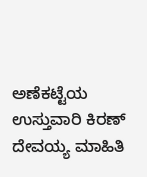ಅಣೆಕಟ್ಟೆಯ ಉಸ್ತುವಾರಿ ಕಿರಣ್ ದೇವಯ್ಯ ಮಾಹಿತಿ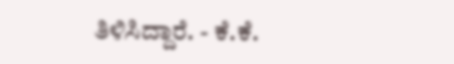ತಿಳಿಸಿದ್ದಾರೆ. - ಕೆ.ಕೆ.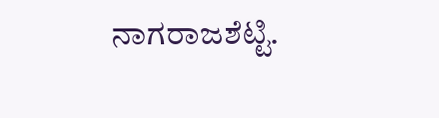ನಾಗರಾಜಶೆಟ್ಟಿ.